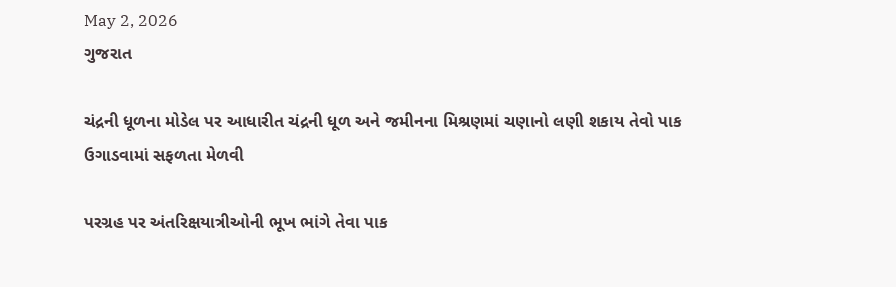May 2, 2026
ગુજરાત

ચંદ્રની ધૂળના મોડેલ પર આધારીત ચંદ્રની ધૂળ અને જમીનના મિશ્રણમાં ચણાનો લણી શકાય તેવો પાક ઉગાડવામાં સફળતા મેળવી

પરગ્રહ પર અંતરિક્ષયાત્રીઓની ભૂખ ભાંગે તેવા પાક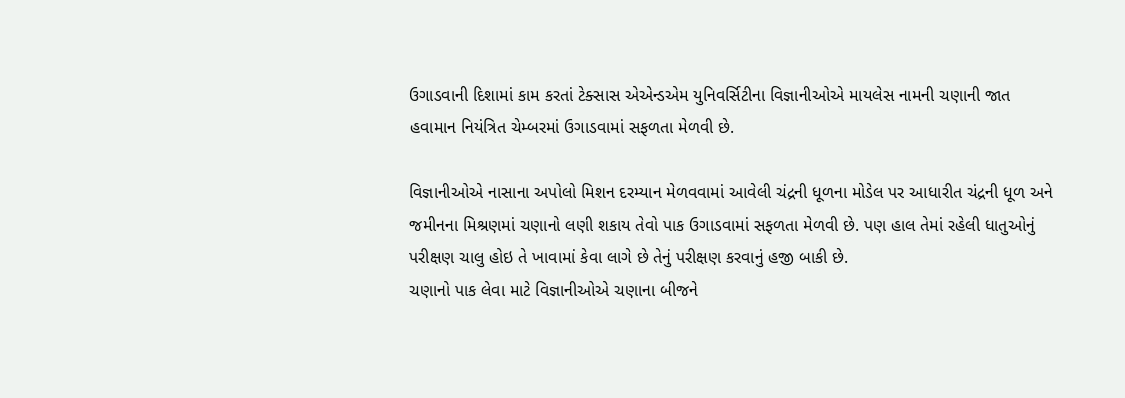ઉગાડવાની દિશામાં કામ કરતાં ટેક્સાસ એએન્ડએમ યુનિવર્સિટીના વિજ્ઞાનીઓએ માયલેસ નામની ચણાની જાત હવામાન નિયંત્રિત ચેમ્બરમાં ઉગાડવામાં સફળતા મેળવી છે.

વિજ્ઞાનીઓએ નાસાના અપોલો મિશન દરમ્યાન મેળવવામાં આવેલી ચંદ્રની ધૂળના મોડેલ પર આધારીત ચંદ્રની ધૂળ અને જમીનના મિશ્રણમાં ચણાનો લણી શકાય તેવો પાક ઉગાડવામાં સફળતા મેળવી છે. પણ હાલ તેમાં રહેલી ધાતુઓનું પરીક્ષણ ચાલુ હોઇ તે ખાવામાં કેવા લાગે છે તેનું પરીક્ષણ કરવાનું હજી બાકી છે.
ચણાનો પાક લેવા માટે વિજ્ઞાનીઓએ ચણાના બીજને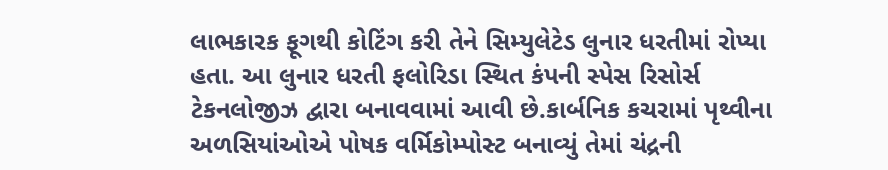લાભકારક ફૂગથી કોટિંગ કરી તેને સિમ્યુલેટેડ લુનાર ધરતીમાં રોપ્યા હતા. આ લુનાર ધરતી ફલોરિડા સ્થિત કંપની સ્પેસ રિસોર્સ ટેકનલોજીઝ દ્વારા બનાવવામાં આવી છે.કાર્બનિક કચરામાં પૃથ્વીના અળસિયાંઓએ પોષક વર્મિકોમ્પોસ્ટ બનાવ્યું તેમાં ચંદ્રની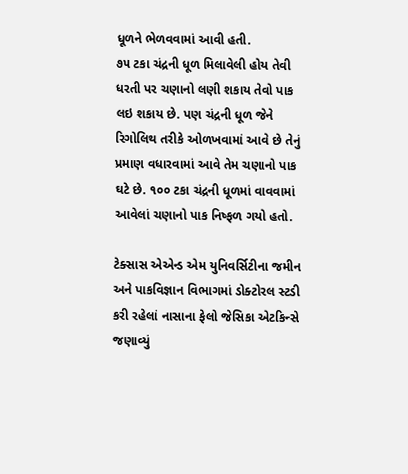ધૂળને ભેળવવામાં આવી હતી.
૭૫ ટકા ચંદ્રની ધૂળ મિલાવેલી હોય તેવી ધરતી પર ચણાનો લણી શકાય તેવો પાક લઇ શકાય છે. પણ ચંદ્રની ધૂળ જેને રિગોલિથ તરીકે ઓળખવામાં આવે છે તેનું પ્રમાણ વધારવામાં આવે તેમ ચણાનો પાક ઘટે છે. ૧૦૦ ટકા ચંદ્રની ધૂળમાં વાવવામાં આવેલાં ચણાનો પાક નિષ્ફળ ગયો હતો.

ટેક્સાસ એએન્ડ એમ યુનિવર્સિટીના જમીન અને પાકવિજ્ઞાન વિભાગમાં ડોક્ટોરલ સ્ટડી કરી રહેલાં નાસાના ફેલો જેસિકા એટકિન્સે જણાવ્યું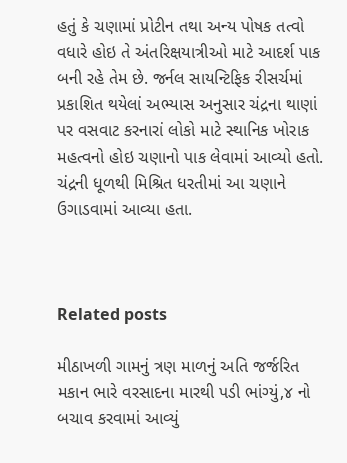હતું કે ચણામાં પ્રોટીન તથા અન્ય પોષક તત્વો વધારે હોઇ તે અંતરિક્ષયાત્રીઓ માટે આદર્શ પાક બની રહે તેમ છે. જર્નલ સાયન્ટિફિક રીસર્ચમાં પ્રકાશિત થયેલાં અભ્યાસ અનુસાર ચંદ્રના થાણાં પર વસવાટ કરનારાં લોકો માટે સ્થાનિક ખોરાક મહત્વનો હોઇ ચણાનો પાક લેવામાં આવ્યો હતો. ચંદ્રની ધૂળથી મિશ્રિત ધરતીમાં આ ચણાને ઉગાડવામાં આવ્યા હતા.



Related posts

મીઠાખળી ગામનું ત્રણ માળનું અતિ જર્જરિત મકાન ભારે વરસાદના મારથી પડી ભાંગ્યું,૪ નો બચાવ કરવામાં આવ્યું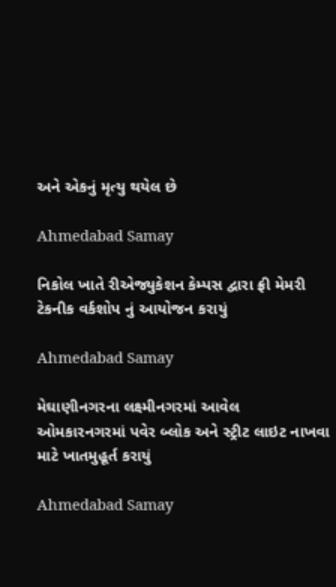અને એકનું મૃત્યુ થયેલ છે

Ahmedabad Samay

નિકોલ ખાતે રીએજ્યુકેશન કેમ્પસ દ્વારા ફ્રી મેમરી ટેકનીક વર્કશોપ નું આયોજન કરાયું

Ahmedabad Samay

મેઘાણીનગરના લક્ષ્મીનગરમાં આવેલ ઓમકારનગરમાં પવેર બ્લોક અને સ્ટ્રીટ લાઇટ નાખવા માટે ખાતમુહૂર્ત કરાયું

Ahmedabad Samay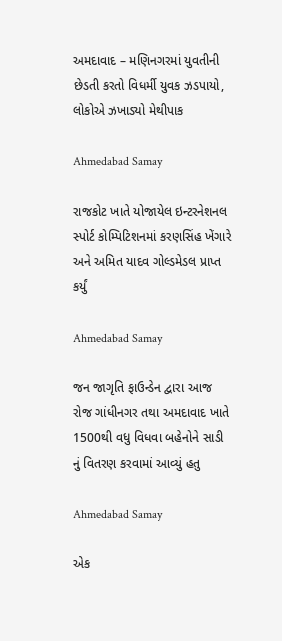અમદાવાદ – મણિનગરમાં યુવતીની છેડતી કરતો વિધર્મી યુવક ઝડપાયો, લોકોએ ઝખાડ્યો મેથીપાક

Ahmedabad Samay

રાજકોટ ખાતે યોજાયેલ ઇન્ટરનેશનલ સ્પોર્ટ કોમ્પિટિશનમાં કરણસિંહ ખેંગારે અને અમિત યાદવ ગોલ્ડમેડલ પ્રાપ્ત કર્યું

Ahmedabad Samay

જન જાગૃતિ ફાઉન્ડેન દ્વારા આજ રોજ ગાંધીનગર તથા અમદાવાદ ખાતે 1500થી વધુ વિધવા બહેનોને સાડી નું વિતરણ કરવામાં આવ્યું હતુ

Ahmedabad Samay

એક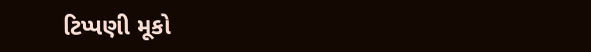ટિપ્પણી મૂકો